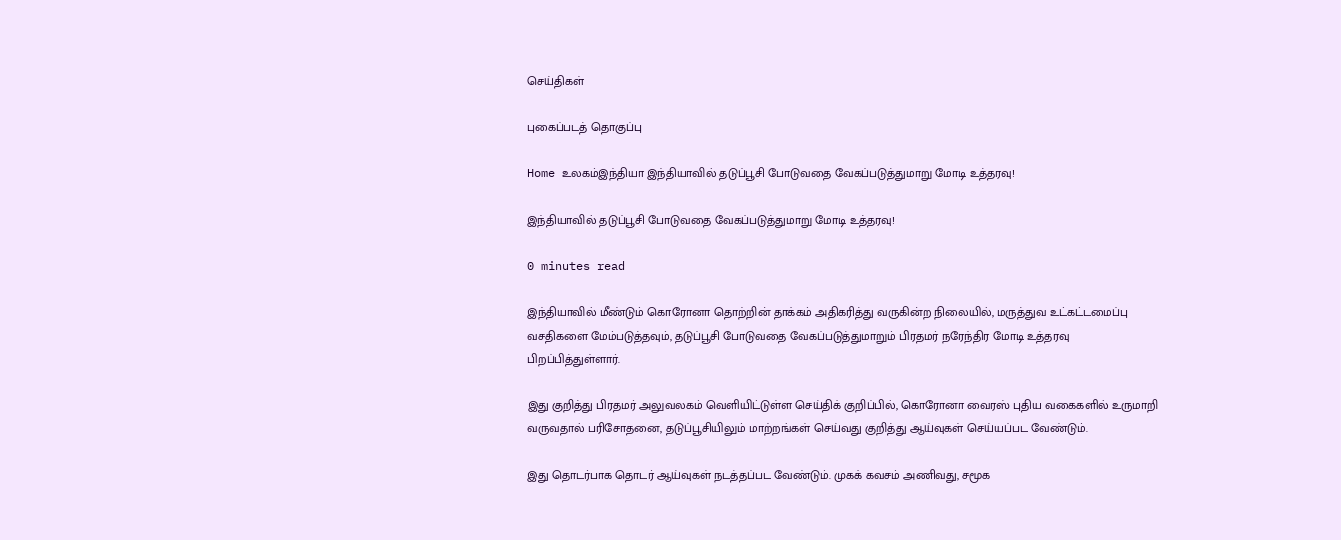செய்திகள்

புகைப்படத் தொகுப்பு

Home உலகம்இந்தியா இந்தியாவில் தடுப்பூசி போடுவதை வேகப்படுத்துமாறு மோடி உத்தரவு!

இந்தியாவில் தடுப்பூசி போடுவதை வேகப்படுத்துமாறு மோடி உத்தரவு!

0 minutes read

இந்தியாவில் மீண்டும் கொரோனா தொற்றின் தாக்கம் அதிகரித்து வருகின்ற நிலையில், மருத்துவ உட்கட்டமைப்பு வசதிகளை மேம்படுத்தவும், தடுப்பூசி போடுவதை வேகப்படுத்துமாறும் பிரதமர் நரேந்திர மோடி உத்தரவு பிறப்பித்துள்ளார்.

இது குறித்து பிரதமர் அலுவலகம் வெளியிட்டுள்ள செய்திக் குறிப்பில், கொரோனா வைரஸ் புதிய வகைகளில் உருமாறி வருவதால் பரிசோதனை, தடுப்பூசியிலும் மாற்றங்கள் செய்வது குறித்து ஆய்வுகள் செய்யப்பட வேண்டும்.

இது தொடர்பாக தொடர் ஆய்வுகள் நடத்தப்பட வேண்டும். முகக் கவசம் அணிவது, சமூக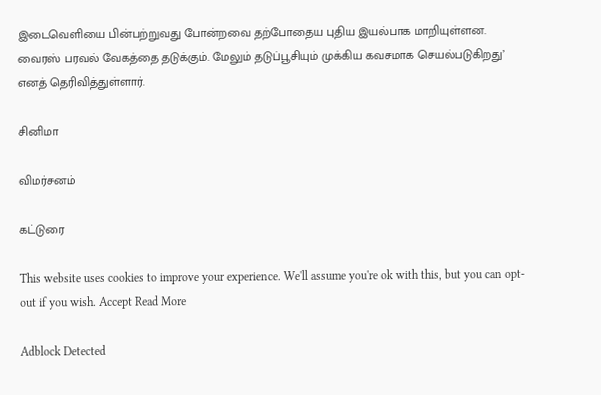இடைவெளியை பின்பற்றுவது போன்றவை தற்போதைய புதிய இயல்பாக மாறியுள்ளன. வைரஸ் பரவல் வேகத்தை தடுக்கும். மேலும் தடுப்பூசியும் முக்கிய கவசமாக செயல்படுகிறது’ எனத் தெரிவித்துள்ளார்.

சினிமா

விமர்சனம்

கட்டுரை

This website uses cookies to improve your experience. We'll assume you're ok with this, but you can opt-out if you wish. Accept Read More

Adblock Detected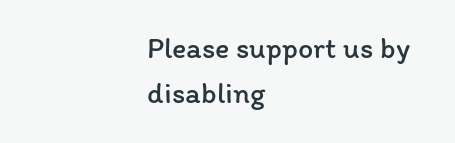Please support us by disabling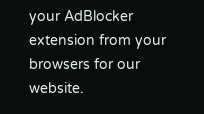your AdBlocker extension from your browsers for our website.